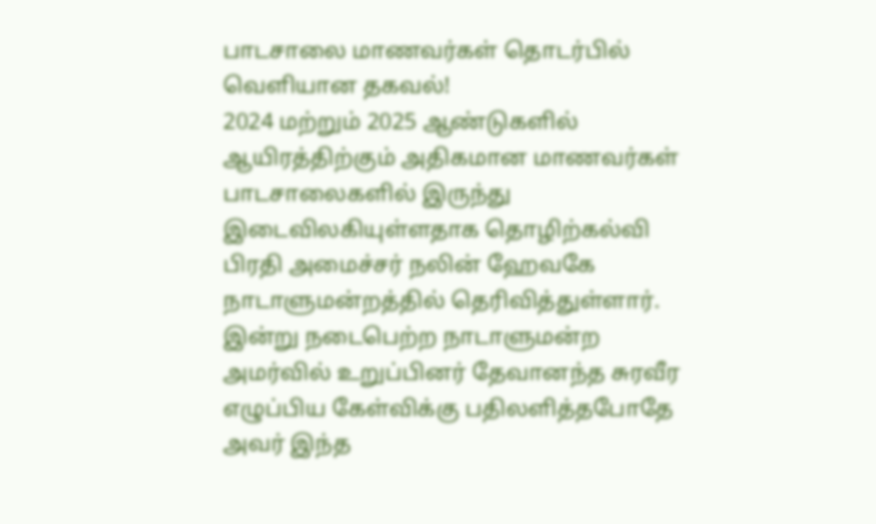பாடசாலை மாணவர்கள் தொடர்பில் வெளியான தகவல்!
2024 மற்றும் 2025 ஆண்டுகளில் ஆயிரத்திற்கும் அதிகமான மாணவர்கள் பாடசாலைகளில் இருந்து இடைவிலகியுள்ளதாக தொழிற்கல்வி பிரதி அமைச்சர் நலின் ஹேவகே நாடாளுமன்றத்தில் தெரிவித்துள்ளார்.
இன்று நடைபெற்ற நாடாளுமன்ற அமர்வில் உறுப்பினர் தேவானந்த சுரவீர எழுப்பிய கேள்விக்கு பதிலளித்தபோதே அவர் இந்த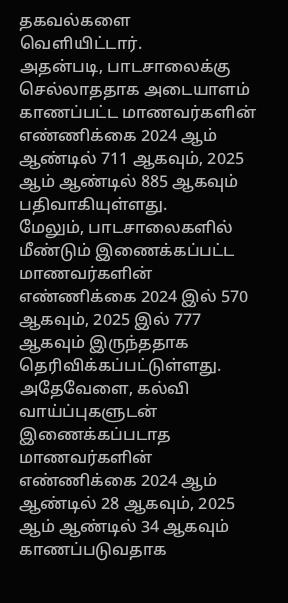தகவல்களை வெளியிட்டார்.
அதன்படி, பாடசாலைக்கு செல்லாததாக அடையாளம் காணப்பட்ட மாணவர்களின் எண்ணிக்கை 2024 ஆம் ஆண்டில் 711 ஆகவும், 2025 ஆம் ஆண்டில் 885 ஆகவும் பதிவாகியுள்ளது.
மேலும், பாடசாலைகளில் மீண்டும் இணைக்கப்பட்ட மாணவர்களின் எண்ணிக்கை 2024 இல் 570 ஆகவும், 2025 இல் 777 ஆகவும் இருந்ததாக தெரிவிக்கப்பட்டுள்ளது.
அதேவேளை, கல்வி வாய்ப்புகளுடன் இணைக்கப்படாத மாணவர்களின் எண்ணிக்கை 2024 ஆம் ஆண்டில் 28 ஆகவும், 2025 ஆம் ஆண்டில் 34 ஆகவும் காணப்படுவதாக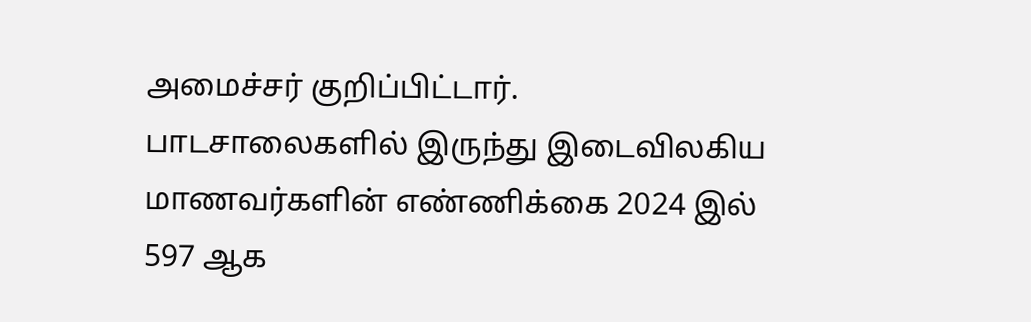அமைச்சர் குறிப்பிட்டார்.
பாடசாலைகளில் இருந்து இடைவிலகிய மாணவர்களின் எண்ணிக்கை 2024 இல் 597 ஆக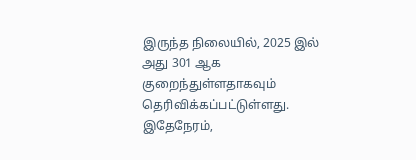இருந்த நிலையில், 2025 இல் அது 301 ஆக குறைந்துள்ளதாகவும் தெரிவிக்கப்பட்டுள்ளது.
இதேநேரம்,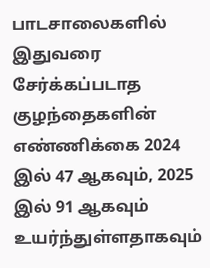பாடசாலைகளில் இதுவரை சேர்க்கப்படாத குழந்தைகளின் எண்ணிக்கை 2024 இல் 47 ஆகவும், 2025 இல் 91 ஆகவும் உயர்ந்துள்ளதாகவும்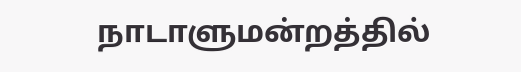நாடாளுமன்றத்தில்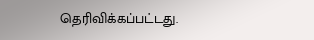தெரிவிக்கப்பட்டது.